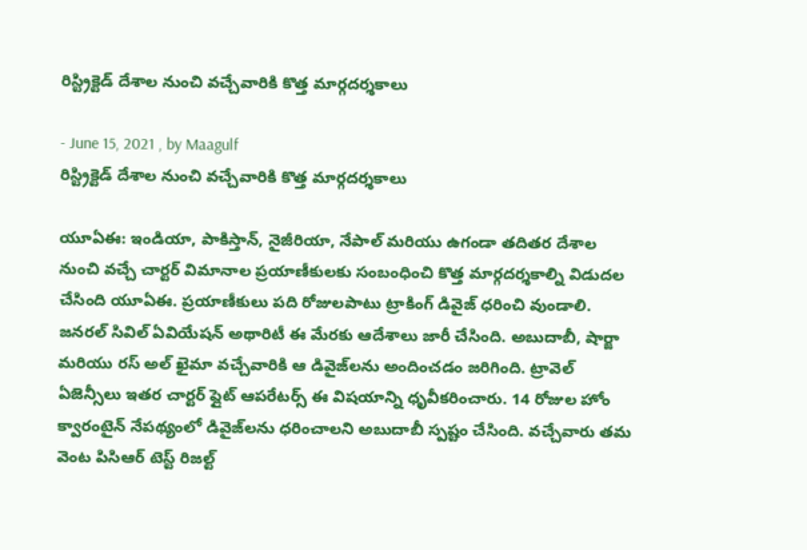రిస్ట్రిక్టెడ్ దేశాల నుంచి వచ్చేవారికి కొత్త మార్గదర్శకాలు

- June 15, 2021 , by Maagulf
రిస్ట్రిక్టెడ్ దేశాల నుంచి వచ్చేవారికి కొత్త మార్గదర్శకాలు

యూఏఈ: ఇండియా, పాకిస్తాన్, నైజీరియా, నేపాల్ మరియు ఉగండా తదితర దేశాల నుంచి వచ్చే చార్టర్ విమానాల ప్రయాణీకులకు సంబంధించి కొత్త మార్గదర్శకాల్ని విడుదల చేసింది యూఏఈ. ప్రయాణీకులు పది రోజులపాటు ట్రాకింగ్ డివైజ్ ధరించి వుండాలి. జనరల్ సివిల్ ఏవియేషన్ అథారిటీ ఈ మేరకు ఆదేశాలు జారీ చేసింది. అబుదాబీ, షార్జా మరియు రస్ అల్ ఖైమా వచ్చేవారికి ఆ డివైజ్‌లను అందించడం జరిగింది. ట్రావెల్ ఏజెన్సీలు ఇతర చార్టర్ ఫ్లైట్ ఆపరేటర్స్ ఈ విషయాన్ని ధృవీకరించారు. 14 రోజుల హోం క్వారంటైన్ నేపథ్యంలో డివైజ్‌లను ధరించాలని అబుదాబీ స్పష్టం చేసింది. వచ్చేవారు తమ వెంట పిసిఆర్ టెస్ట్ రిజల్ట్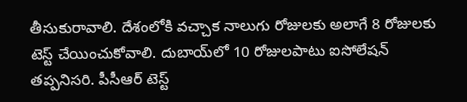తీసుకురావాలి. దేశంలోకి వచ్చాక నాలుగు రోజులకు అలాగే 8 రోజులకు టెస్ట్ చేయించుకోవాలి. దుబాయ్‌లో 10 రోజులపాటు ఐసోలేషన్ తప్పనిసరి. పీసీఆర్ టెస్ట్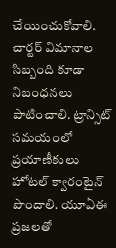చేయించుకోవాలి. చార్టర్ విమానాల సిబ్బంది కూడా నిబంధనలు పాటించాలి. ట్రాన్సిట్ సమయంలో ప్రయాణీకులు హోటల్ క్వారంటైన్ పొందాలి. యూఏఈ ప్రజలతో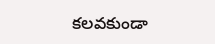కలవకుండా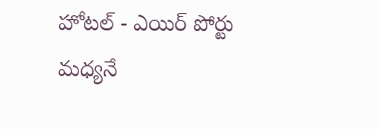హోటల్ - ఎయిర్ పోర్టు మధ్యనే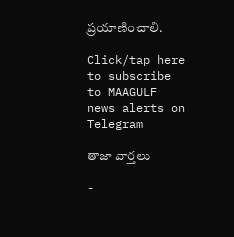ప్రయాణించాలి.

Click/tap here to subscribe to MAAGULF news alerts on Telegram

తాజా వార్తలు

-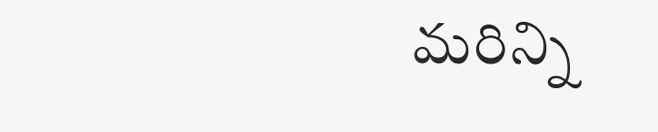మరిన్ని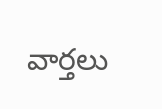వార్తలు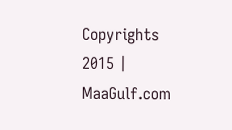Copyrights 2015 | MaaGulf.com